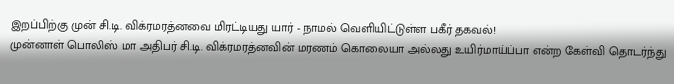இறப்பிற்கு முன் சி.டி. விக்ரமரத்னவை மிரட்டியது யார் - நாமல் வெளியிட்டுள்ள பகீர் தகவல்!
முன்னாள் பொலிஸ் மா அதிபர் சி.டி. விக்ரமரத்னவின் மரணம் கொலையா அல்லது உயிர்மாய்ப்பா என்ற கேள்வி தொடர்ந்து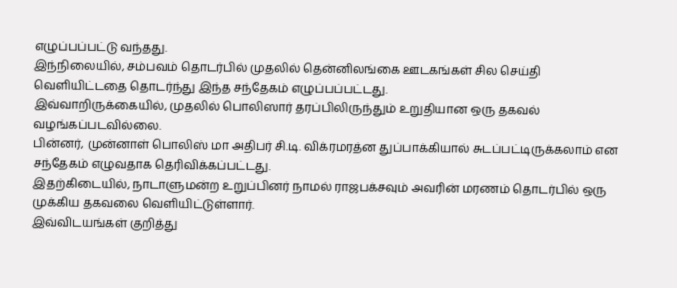எழுப்பப்பட்டு வந்தது.
இந்நிலையில், சம்பவம் தொடர்பில் முதலில் தென்னிலங்கை ஊடகங்கள் சில செய்தி வெளியிட்டதை தொடர்ந்து இந்த சந்தேகம் எழுப்பப்பட்டது.
இவ்வாறிருக்கையில், முதலில் பொலிஸார் தரப்பிலிருந்தும் உறுதியான ஒரு தகவல் வழங்கப்படவில்லை.
பின்னர், முன்னாள் பொலிஸ் மா அதிபர் சி.டி. விக்ரமரத்ன துப்பாக்கியால் சுடப்பட்டிருக்கலாம் என சந்தேகம் எழுவதாக தெரிவிக்கப்பட்டது.
இதற்கிடையில், நாடாளுமன்ற உறுப்பினர் நாமல் ராஜபக்சவும் அவரின் மரணம் தொடர்பில் ஒரு முக்கிய தகவலை வெளியிட்டுள்ளார்.
இவ்விடயங்கள் குறித்து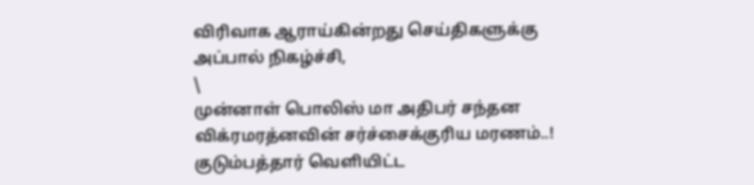விரிவாக ஆராய்கின்றது செய்திகளுக்கு அப்பால் நிகழ்ச்சி,
\
முன்னாள் பொலிஸ் மா அதிபர் சந்தன விக்ரமரத்னவின் சர்ச்சைக்குரிய மரணம்..! குடும்பத்தார் வெளியிட்ட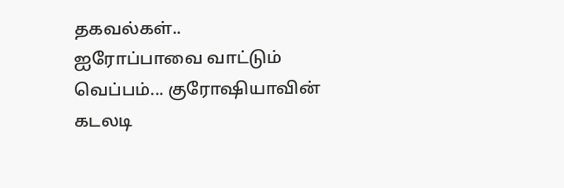தகவல்கள்..
ஐரோப்பாவை வாட்டும் வெப்பம்... குரோஷியாவின் கடலடி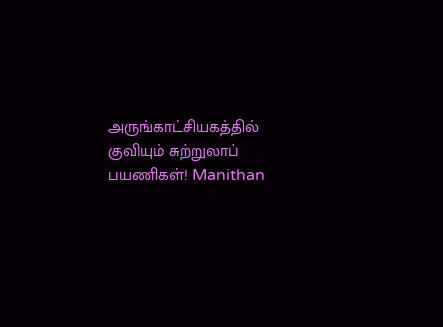அருங்காட்சியகத்தில் குவியும் சுற்றுலாப் பயணிகள்! Manithan